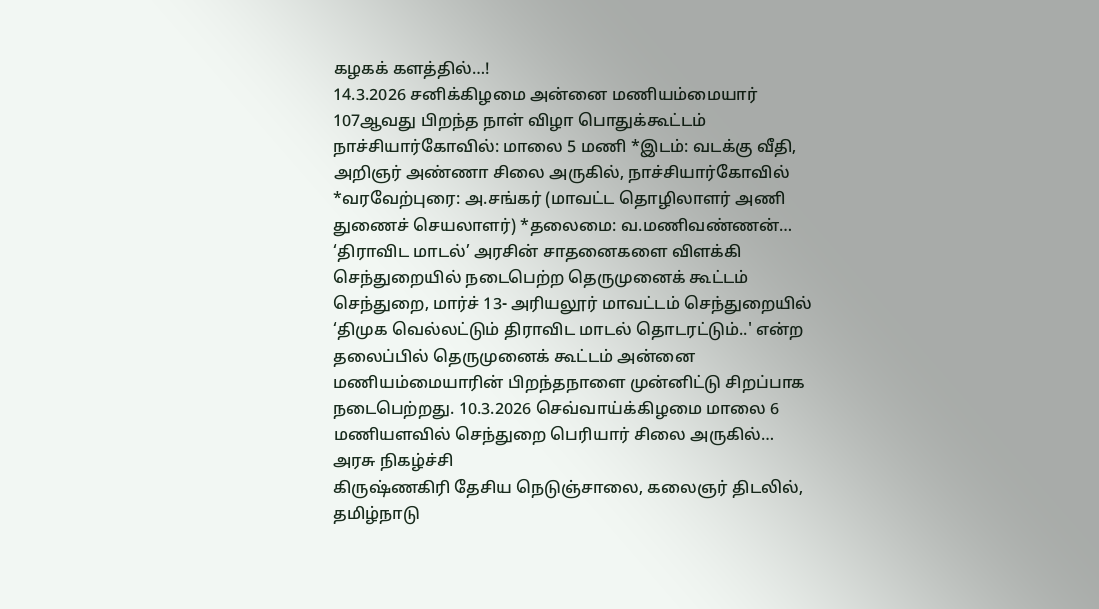கழகக் களத்தில்…!
14.3.2026 சனிக்கிழமை அன்னை மணியம்மையார் 107ஆவது பிறந்த நாள் விழா பொதுக்கூட்டம் நாச்சியார்கோவில்: மாலை 5 மணி *இடம்: வடக்கு வீதி, அறிஞர் அண்ணா சிலை அருகில், நாச்சியார்கோவில் *வரவேற்புரை: அ.சங்கர் (மாவட்ட தொழிலாளர் அணி துணைச் செயலாளர்) *தலைமை: வ.மணிவண்ணன்…
‘திராவிட மாடல்’ அரசின் சாதனைகளை விளக்கி செந்துறையில் நடைபெற்ற தெருமுனைக் கூட்டம்
செந்துறை, மார்ச் 13- அரியலூர் மாவட்டம் செந்துறையில் ‘திமுக வெல்லட்டும் திராவிட மாடல் தொடரட்டும்..' என்ற தலைப்பில் தெருமுனைக் கூட்டம் அன்னை மணியம்மையாரின் பிறந்தநாளை முன்னிட்டு சிறப்பாக நடைபெற்றது. 10.3.2026 செவ்வாய்க்கிழமை மாலை 6 மணியளவில் செந்துறை பெரியார் சிலை அருகில்…
அரசு நிகழ்ச்சி
கிருஷ்ணகிரி தேசிய நெடுஞ்சாலை, கலைஞர் திடலில், தமிழ்நாடு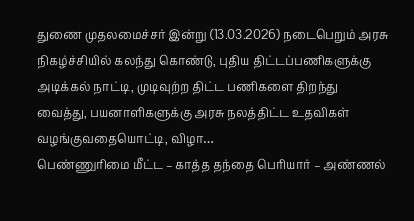துணை முதலமைச்சர் இன்று (13.03.2026) நடைபெறும் அரசு நிகழ்ச்சியில் கலந்து கொண்டு, புதிய திட்டப்பணிகளுக்கு அடிக்கல் நாட்டி, முடிவுற்ற திட்ட பணிகளை திறந்து வைத்து, பயனாளிகளுக்கு அரசு நலத்திட்ட உதவிகள் வழங்குவதையொட்டி, விழா…
பெண்ணுரிமை மீட்ட – காத்த தந்தை பெரியார் – அண்ணல்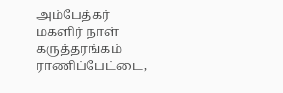அம்பேத்கர் மகளிர் நாள் கருத்தரங்கம்
ராணிப்பேட்டை,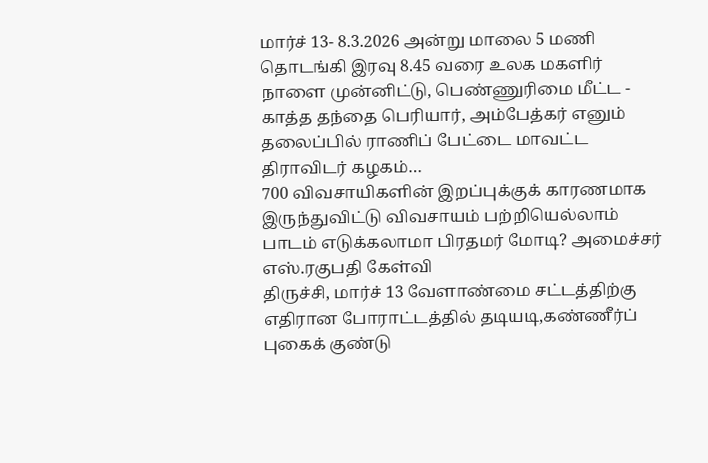மார்ச் 13- 8.3.2026 அன்று மாலை 5 மணி தொடங்கி இரவு 8.45 வரை உலக மகளிர் நாளை முன்னிட்டு, பெண்ணுரிமை மீட்ட - காத்த தந்தை பெரியார், அம்பேத்கர் எனும் தலைப்பில் ராணிப் பேட்டை மாவட்ட திராவிடர் கழகம்…
700 விவசாயிகளின் இறப்புக்குக் காரணமாக இருந்துவிட்டு விவசாயம் பற்றியெல்லாம் பாடம் எடுக்கலாமா பிரதமர் மோடி? அமைச்சர் எஸ்.ரகுபதி கேள்வி
திருச்சி, மார்ச் 13 வேளாண்மை சட்டத்திற்கு எதிரான போராட்டத்தில் தடியடி,கண்ணீர்ப் புகைக் குண்டு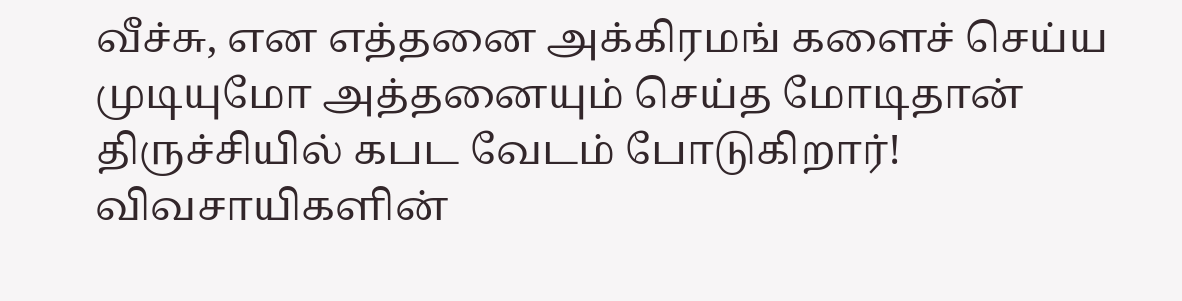வீச்சு, என எத்தனை அக்கிரமங் களைச் செய்ய முடியுமோ அத்தனையும் செய்த மோடிதான் திருச்சியில் கபட வேடம் போடுகிறார்! விவசாயிகளின்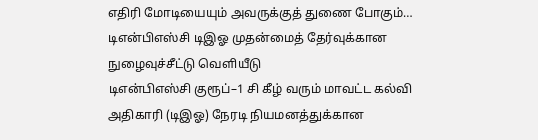எதிரி மோடியையும் அவருக்குத் துணை போகும்…
டிஎன்பிஎஸ்சி டிஇஓ முதன்மைத் தேர்வுக்கான நுழைவுச்சீட்டு வெளியீடு
டிஎன்பிஎஸ்சி குரூப்–1 சி கீழ் வரும் மாவட்ட கல்வி அதிகாரி (டிஇஓ) நேரடி நியமனத்துக்கான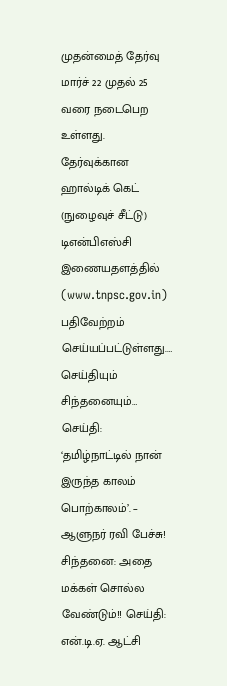முதன்மைத் தேர்வு மார்ச் 22 முதல் 25 வரை நடைபெற உள்ளது. தேர்வுக்கான ஹால்டிக் கெட் (நுழைவுச் சீட்டு) டிஎன்பிஎஸ்சி இணையதளத்தில் (www.tnpsc.gov.in) பதிவேற்றம் செய்யப்பட்டுள்ளது.…
செய்தியும் சிந்தனையும்…
செய்தி: ‘தமிழ்நாட்டில் நான் இருந்த காலம் பொற்காலம்’. – ஆளுநர் ரவி பேச்சு! சிந்தனை: அதை மக்கள் சொல்ல வேண்டும்!! செய்தி: என்.டி.ஏ. ஆட்சி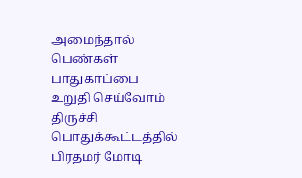அமைந்தால் பெண்கள் பாதுகாப்பை உறுதி செய்வோம் திருச்சி பொதுக்கூட்டத்தில் பிரதமர் மோடி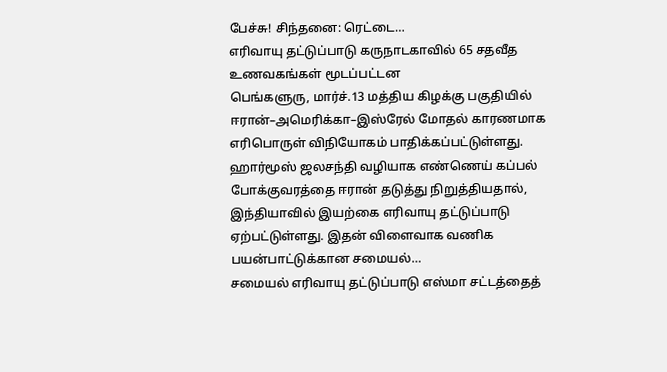பேச்சு! சிந்தனை: ரெட்டை…
எரிவாயு தட்டுப்பாடு கருநாடகாவில் 65 சதவீத உணவகங்கள் மூடப்பட்டன
பெங்களுரு, மார்ச்.13 மத்திய கிழக்கு பகுதியில் ஈரான்–அமெரிக்கா–இஸ்ரேல் மோதல் காரணமாக எரிபொருள் விநியோகம் பாதிக்கப்பட்டுள்ளது. ஹார்மூஸ் ஜலசந்தி வழியாக எண்ணெய் கப்பல் போக்குவரத்தை ஈரான் தடுத்து நிறுத்தியதால், இந்தியாவில் இயற்கை எரிவாயு தட்டுப்பாடு ஏற்பட்டுள்ளது. இதன் விளைவாக வணிக பயன்பாட்டுக்கான சமையல்…
சமையல் எரிவாயு தட்டுப்பாடு எஸ்மா சட்டத்தைத்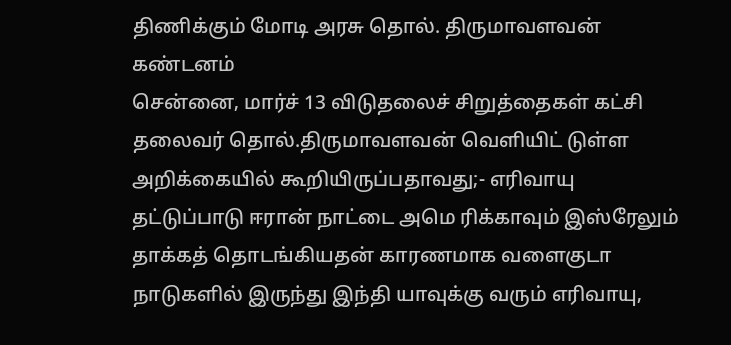திணிக்கும் மோடி அரசு தொல். திருமாவளவன் கண்டனம்
சென்னை, மார்ச் 13 விடுதலைச் சிறுத்தைகள் கட்சி தலைவர் தொல்.திருமாவளவன் வெளியிட் டுள்ள அறிக்கையில் கூறியிருப்பதாவது;- எரிவாயு தட்டுப்பாடு ஈரான் நாட்டை அமெ ரிக்காவும் இஸ்ரேலும் தாக்கத் தொடங்கியதன் காரணமாக வளைகுடா நாடுகளில் இருந்து இந்தி யாவுக்கு வரும் எரிவாயு,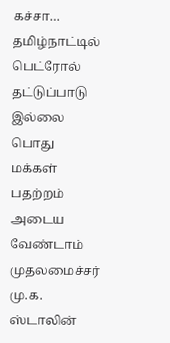கச்சா…
தமிழ்நாட்டில் பெட்ரோல் தட்டுப்பாடு இல்லை பொது மக்கள் பதற்றம் அடைய வேண்டாம் முதலமைச்சர் மு.க. ஸ்டாலின்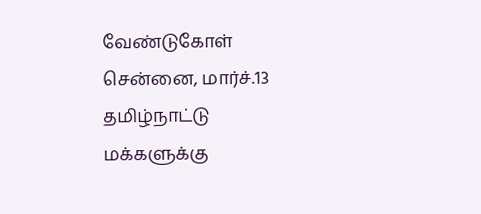வேண்டுகோள்
சென்னை, மார்ச்.13 தமிழ்நாட்டு மக்களுக்கு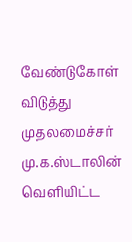வேண்டுகோள் விடுத்து முதலமைச்சர் மு.க.ஸ்டாலின் வெளியிட்ட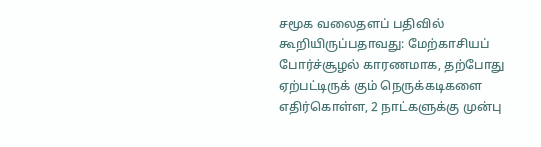சமூக வலைதளப் பதிவில் கூறியிருப்பதாவது: மேற்காசியப் போர்ச்சூழல் காரணமாக, தற்போது ஏற்பட்டிருக் கும் நெருக்கடிகளை எதிர்கொள்ள, 2 நாட்களுக்கு முன்பு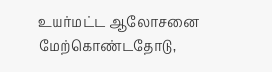உயர்மட்ட ஆலோசனை மேற்கொண்டதோடு,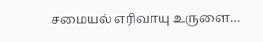சமையல் எரிவாயு உருளை…